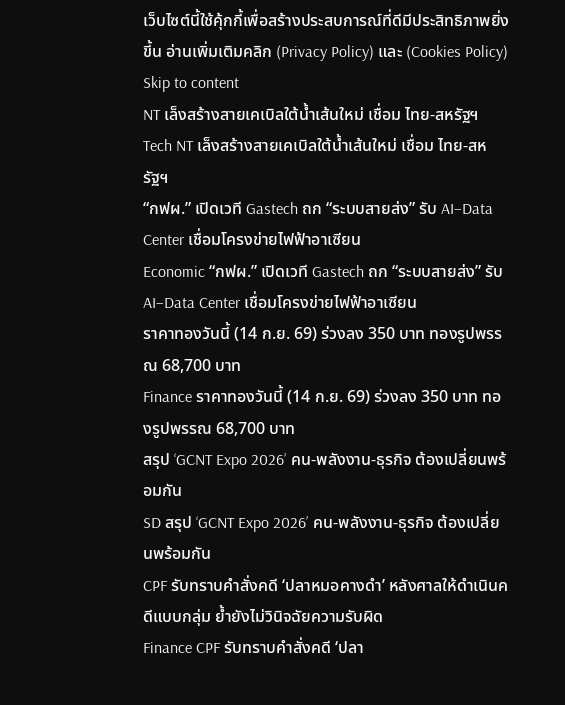เว็บไซต์นี้ใช้คุ้กกี้เพื่อสร้างประสบการณ์ที่ดีมีประสิทธิภาพยิ่งขี้น อ่านเพิ่มเติมคลิก (Privacy Policy) และ (Cookies Policy)
Skip to content
NT เล็งสร้างสายเคเบิลใต้น้ำเส้นใหม่ เชื่อม ไทย-สหรัฐฯ
Tech NT เล็งสร้างสายเคเบิลใต้น้ำเส้นใหม่ เชื่อม ไทย-สหรัฐฯ
“กฟผ.” เปิดเวที Gastech ถก “ระบบสายส่ง” รับ AI–Data Center เชื่อมโครงข่ายไฟฟ้าอาเซียน
Economic “กฟผ.” เปิดเวที Gastech ถก “ระบบสายส่ง” รับ AI–Data Center เชื่อมโครงข่ายไฟฟ้าอาเซียน
ราคาทองวันนี้ (14 ก.ย. 69) ร่วงลง 350 บาท ทองรูปพรรณ 68,700 บาท
Finance ราคาทองวันนี้ (14 ก.ย. 69) ร่วงลง 350 บาท ทองรูปพรรณ 68,700 บาท
สรุป ‘GCNT Expo 2026’ คน-พลังงาน-ธุรกิจ ต้องเปลี่ยนพร้อมกัน
SD สรุป ‘GCNT Expo 2026’ คน-พลังงาน-ธุรกิจ ต้องเปลี่ยนพร้อมกัน
CPF รับทราบคำสั่งคดี ‘ปลาหมอคางดำ’ หลังศาลให้ดำเนินคดีแบบกลุ่ม ย้ำยังไม่วินิจฉัยความรับผิด
Finance CPF รับทราบคำสั่งคดี ‘ปลา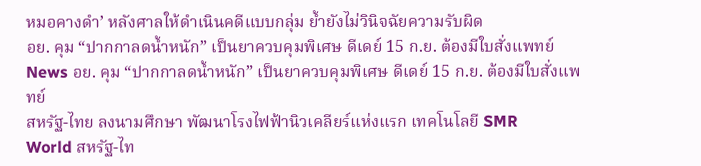หมอคางดำ’ หลังศาลให้ดำเนินคดีแบบกลุ่ม ย้ำยังไม่วินิจฉัยความรับผิด
อย. คุม “ปากกาลดน้ำหนัก” เป็นยาควบคุมพิเศษ ดีเดย์ 15 ก.ย. ต้องมีใบสั่งแพทย์
News อย. คุม “ปากกาลดน้ำหนัก” เป็นยาควบคุมพิเศษ ดีเดย์ 15 ก.ย. ต้องมีใบสั่งแพทย์
สหรัฐ-ไทย ลงนามศึกษา พัฒนาโรงไฟฟ้านิวเคลียร์แห่งแรก เทคโนโลยี SMR
World สหรัฐ-ไท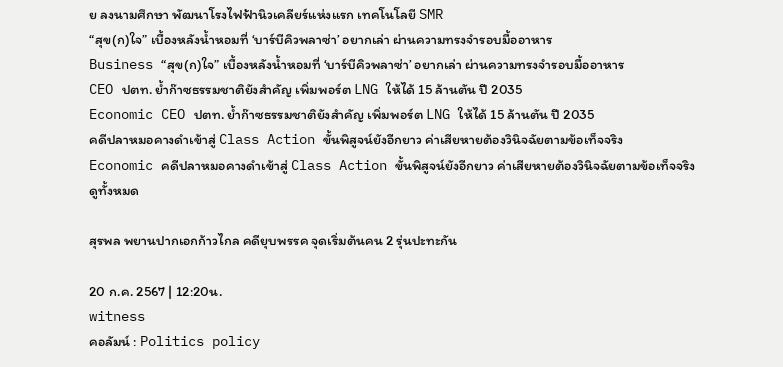ย ลงนามศึกษา พัฒนาโรงไฟฟ้านิวเคลียร์แห่งแรก เทคโนโลยี SMR
“สุข(ก)ใจ” เบื้องหลังน้ำหอมที่ ‘บาร์บีคิวพลาซ่า’ อยากเล่า ผ่านความทรงจำรอบมื้ออาหาร
Business “สุข(ก)ใจ” เบื้องหลังน้ำหอมที่ ‘บาร์บีคิวพลาซ่า’ อยากเล่า ผ่านความทรงจำรอบมื้ออาหาร
CEO ปตท. ย้ำก๊าซธรรมชาติยังสำคัญ เพิ่มพอร์ต LNG ให้ได้ 15 ล้านตัน ปี 2035
Economic CEO ปตท. ย้ำก๊าซธรรมชาติยังสำคัญ เพิ่มพอร์ต LNG ให้ได้ 15 ล้านตัน ปี 2035
คดีปลาหมอคางดำเข้าสู่ Class Action ขั้นพิสูจน์ยังอีกยาว ค่าเสียหายต้องวินิจฉัยตามข้อเท็จจริง
Economic คดีปลาหมอคางดำเข้าสู่ Class Action ขั้นพิสูจน์ยังอีกยาว ค่าเสียหายต้องวินิจฉัยตามข้อเท็จจริง
ดูทั้งหมด

สุรพล พยานปากเอกก้าวไกล คดียุบพรรค จุดเริ่มต้นคน 2 รุ่นปะทะกัน

20 ก.ค. 2567 | 12:20น.
witness
คอลัมน์ : Politics policy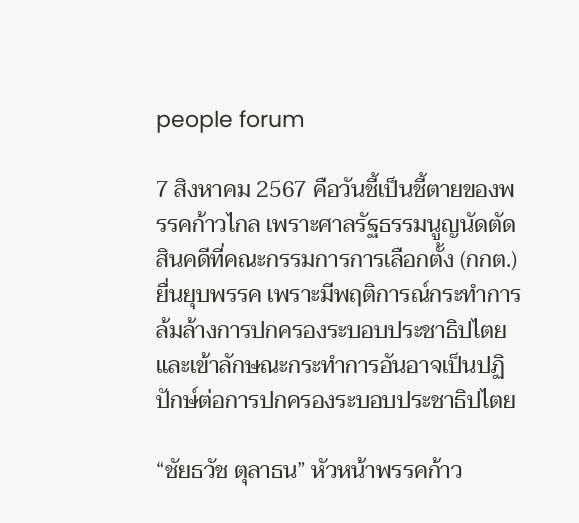people forum

7 สิงหาคม 2567 คือวันชี้เป็นชี้ตายของพรรคก้าวไกล เพราะศาลรัฐธรรมนูญนัดตัดสินคดีที่คณะกรรมการการเลือกตั้ง (กกต.) ยื่นยุบพรรค เพราะมีพฤติการณ์กระทําการล้มล้างการปกครองระบอบประชาธิปไตย และเข้าลักษณะกระทําการอันอาจเป็นปฏิปักษ์ต่อการปกครองระบอบประชาธิปไตย

“ชัยธวัช ตุลาธน” หัวหน้าพรรคก้าว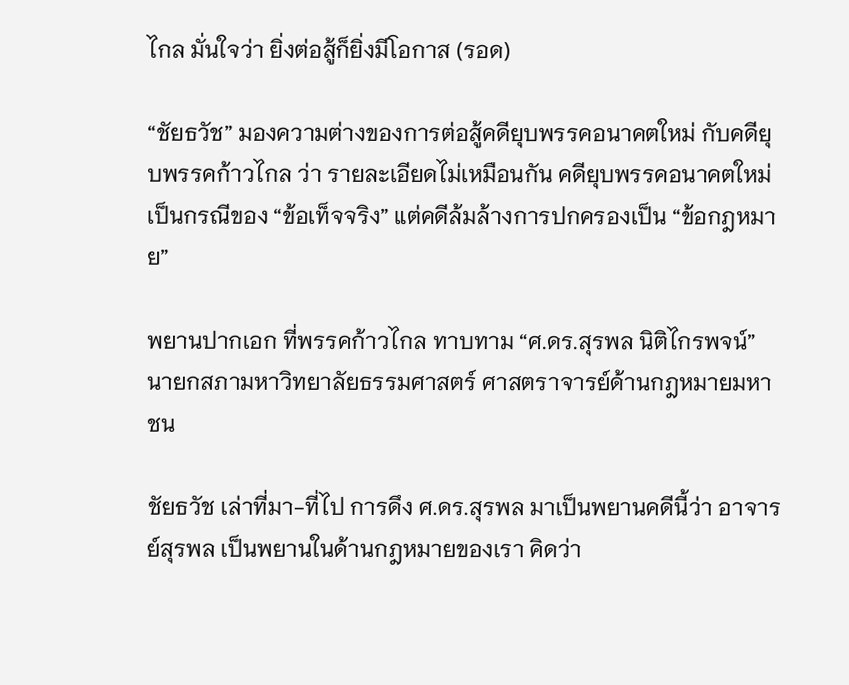ไกล มั่นใจว่า ยิ่งต่อสู้ก็ยิ่งมีโอกาส (รอด)

“ชัยธวัช” มองความต่างของการต่อสู้คดียุบพรรคอนาคตใหม่ กับคดียุบพรรคก้าวไกล ว่า รายละเอียดไม่เหมือนกัน คดียุบพรรคอนาคตใหม่ เป็นกรณีของ “ข้อเท็จจริง” แต่คดีล้มล้างการปกครองเป็น “ข้อกฎหมาย”

พยานปากเอก ที่พรรคก้าวไกล ทาบทาม “ศ.ดร.สุรพล นิติไกรพจน์” นายกสภามหาวิทยาลัยธรรมศาสตร์ ศาสตราจารย์ด้านกฎหมายมหาชน

ชัยธวัช เล่าที่มา-ที่ไป การดึง ศ.ดร.สุรพล มาเป็นพยานคดีนี้ว่า อาจารย์สุรพล เป็นพยานในด้านกฎหมายของเรา คิดว่า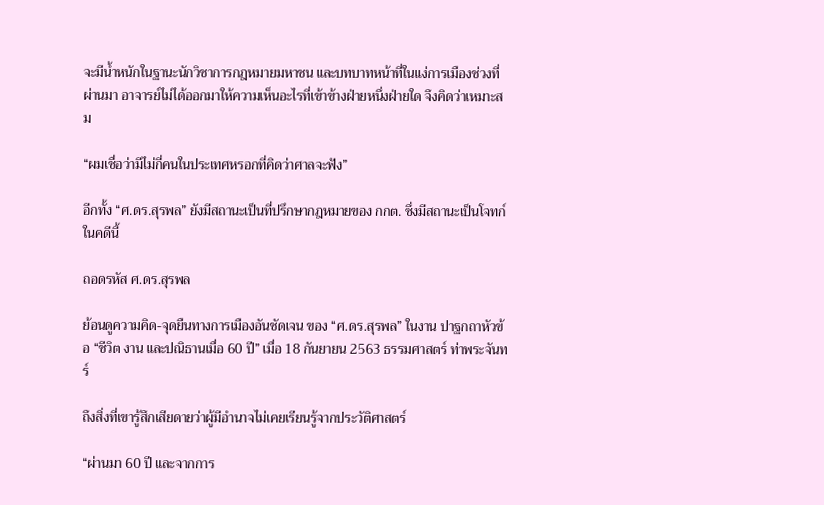จะมีน้ำหนักในฐานะนักวิชาการกฎหมายมหาชน และบทบาทหน้าที่ในแง่การเมืองช่วงที่ผ่านมา อาจารย์ไม่ได้ออกมาให้ความเห็นอะไรที่เข้าข้างฝ่ายหนึ่งฝ่ายใด จึงคิดว่าเหมาะสม

“ผมเชื่อว่ามีไม่กี่คนในประเทศหรอกที่คิดว่าศาลจะฟัง”

อีกทั้ง “ศ.ดร.สุรพล” ยังมีสถานะเป็นที่ปรึกษากฎหมายของ กกต. ซึ่งมีสถานะเป็นโจทก์ในคดีนี้

ถอดรหัส ศ.ดร.สุรพล

ย้อนดูความคิด-จุดยืนทางการเมืองอันชัดเจน ของ “ศ.ดร.สุรพล” ในงาน ปาฐกถาหัวข้อ “ชีวิต งาน และปณิธานเมื่อ 60 ปี” เมื่อ 18 กันยายน 2563 ธรรมศาสตร์ ท่าพระจันทร์

ถึงสิ่งที่เขารู้สึกเสียดายว่าผู้มีอำนาจไม่เคยเรียนรู้จากประวัติศาสตร์

“ผ่านมา 60 ปี และจากการ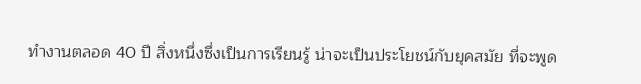ทำงานตลอด 40 ปี สิ่งหนึ่งซึ่งเป็นการเรียนรู้ น่าจะเป็นประโยชน์กับยุคสมัย ที่จะพูด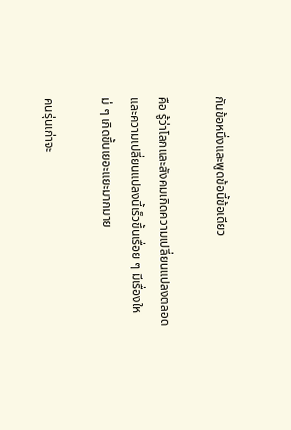กันข้อหนึ่งและพูดข้อนี้ข้อเดียว

คือ รู้ว่าโลกและสังคมเกิดความเปลี่ยนแปลงตลอด และความเปลี่ยนแปลงนี้เร็วขึ้นเรื่อย ๆ มีเรื่องใหม่ ๆ เกิดขึ้นเยอะแยะมากมาย

คนรุ่นเก่าจะ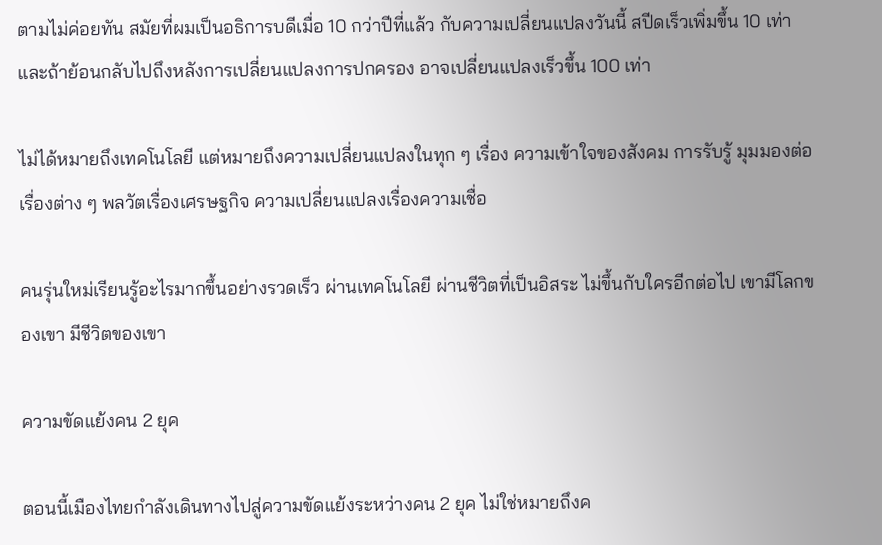ตามไม่ค่อยทัน สมัยที่ผมเป็นอธิการบดีเมื่อ 10 กว่าปีที่แล้ว กับความเปลี่ยนแปลงวันนี้ สปีดเร็วเพิ่มขึ้น 10 เท่า และถ้าย้อนกลับไปถึงหลังการเปลี่ยนแปลงการปกครอง อาจเปลี่ยนแปลงเร็วขึ้น 100 เท่า

ไม่ได้หมายถึงเทคโนโลยี แต่หมายถึงความเปลี่ยนแปลงในทุก ๆ เรื่อง ความเข้าใจของสังคม การรับรู้ มุมมองต่อเรื่องต่าง ๆ พลวัตเรื่องเศรษฐกิจ ความเปลี่ยนแปลงเรื่องความเชื่อ

คนรุ่นใหม่เรียนรู้อะไรมากขึ้นอย่างรวดเร็ว ผ่านเทคโนโลยี ผ่านชีวิตที่เป็นอิสระ ไม่ขึ้นกับใครอีกต่อไป เขามีโลกของเขา มีชีวิตของเขา

ความขัดแย้งคน 2 ยุค

ตอนนี้เมืองไทยกำลังเดินทางไปสู่ความขัดแย้งระหว่างคน 2 ยุค ไม่ใช่หมายถึงค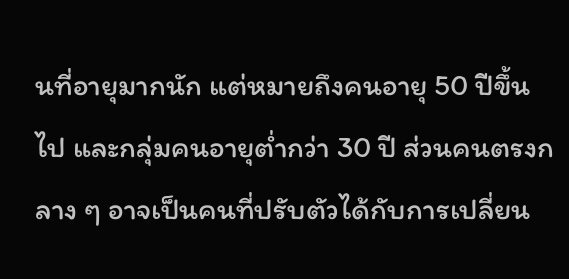นที่อายุมากนัก แต่หมายถึงคนอายุ 50 ปีขึ้นไป และกลุ่มคนอายุต่ำกว่า 30 ปี ส่วนคนตรงกลาง ๆ อาจเป็นคนที่ปรับตัวได้กับการเปลี่ยน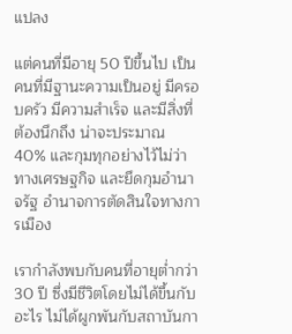แปลง

แต่คนที่มีอายุ 50 ปีขึ้นไป เป็นคนที่มีฐานะความเป็นอยู่ มีครอบครัว มีความสำเร็จ และมีสิ่งที่ต้องนึกถึง น่าจะประมาณ 40% และกุมทุกอย่างไว้ไม่ว่าทางเศรษฐกิจ และยึดกุมอำนาจรัฐ อำนาจการตัดสินใจทางการเมือง

เรากำลังพบกับคนที่อายุต่ำกว่า 30 ปี ซึ่งมีชีวิตโดยไม่ได้ขึ้นกับอะไร ไม่ได้ผูกพันกับสถาบันกา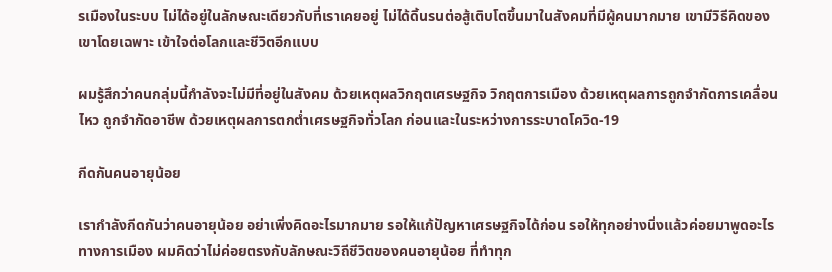รเมืองในระบบ ไม่ได้อยู่ในลักษณะเดียวกับที่เราเคยอยู่ ไม่ได้ดิ้นรนต่อสู้เติบโตขึ้นมาในสังคมที่มีผู้คนมากมาย เขามีวิธีคิดของเขาโดยเฉพาะ เข้าใจต่อโลกและชีวิตอีกแบบ

ผมรู้สึกว่าคนกลุ่มนี้กำลังจะไม่มีที่อยู่ในสังคม ด้วยเหตุผลวิกฤตเศรษฐกิจ วิกฤตการเมือง ด้วยเหตุผลการถูกจำกัดการเคลื่อนไหว ถูกจำกัดอาชีพ ด้วยเหตุผลการตกต่ำเศรษฐกิจทั่วโลก ก่อนและในระหว่างการระบาดโควิด-19

กีดกันคนอายุน้อย

เรากำลังกีดกันว่าคนอายุน้อย อย่าเพิ่งคิดอะไรมากมาย รอให้แก้ปัญหาเศรษฐกิจได้ก่อน รอให้ทุกอย่างนิ่งแล้วค่อยมาพูดอะไรทางการเมือง ผมคิดว่าไม่ค่อยตรงกับลักษณะวิถีชีวิตของคนอายุน้อย ที่ทำทุก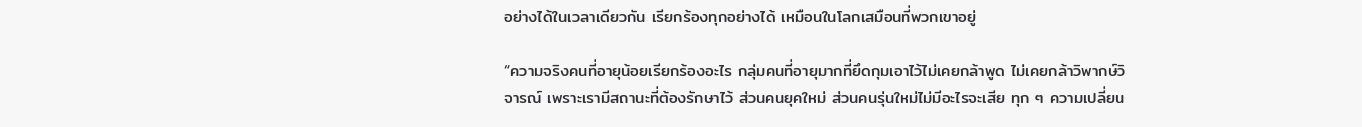อย่างได้ในเวลาเดียวกัน เรียกร้องทุกอย่างได้ เหมือนในโลกเสมือนที่พวกเขาอยู่

“ความจริงคนที่อายุน้อยเรียกร้องอะไร กลุ่มคนที่อายุมากที่ยึดกุมเอาไว้ไม่เคยกล้าพูด ไม่เคยกล้าวิพากษ์วิจารณ์ เพราะเรามีสถานะที่ต้องรักษาไว้ ส่วนคนยุคใหม่ ส่วนคนรุ่นใหม่ไม่มีอะไรจะเสีย ทุก ๆ ความเปลี่ยน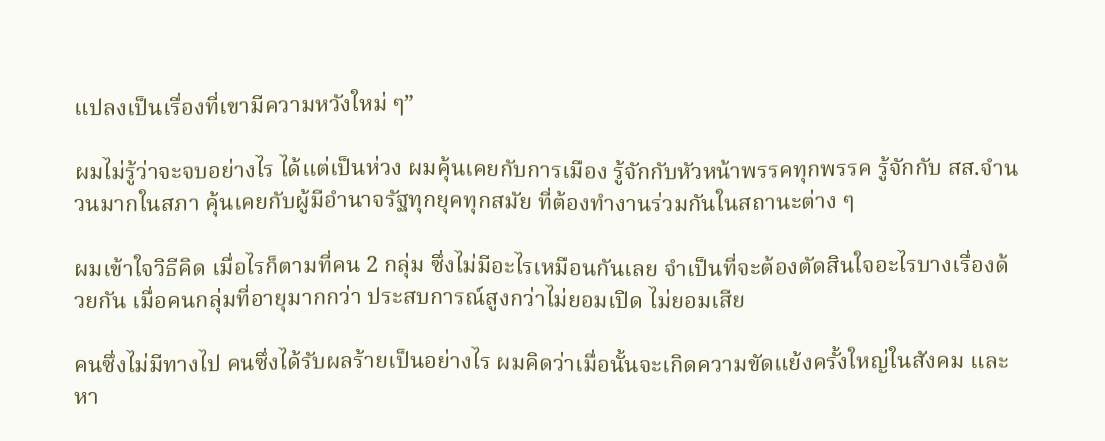แปลงเป็นเรื่องที่เขามีความหวังใหม่ ๆ”

ผมไม่รู้ว่าจะจบอย่างไร ได้แต่เป็นห่วง ผมคุ้นเคยกับการเมือง รู้จักกับหัวหน้าพรรคทุกพรรค รู้จักกับ สส.จำนวนมากในสภา คุ้นเคยกับผู้มีอำนาจรัฐทุกยุคทุกสมัย ที่ต้องทำงานร่วมกันในสถานะต่าง ๆ

ผมเข้าใจวิธีคิด เมื่อไรก็ตามที่คน 2 กลุ่ม ซึ่งไม่มีอะไรเหมือนกันเลย จำเป็นที่จะต้องตัดสินใจอะไรบางเรื่องด้วยกัน เมื่อคนกลุ่มที่อายุมากกว่า ประสบการณ์สูงกว่าไม่ยอมเปิด ไม่ยอมเสีย

คนซึ่งไม่มีทางไป คนซึ่งได้รับผลร้ายเป็นอย่างไร ผมคิดว่าเมื่อนั้นจะเกิดความขัดแย้งครั้งใหญ่ในสังคม และหา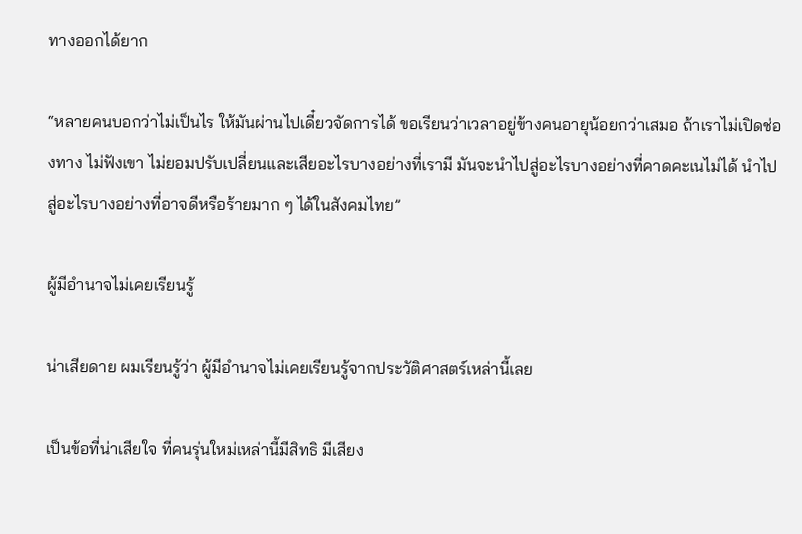ทางออกได้ยาก

“หลายคนบอกว่าไม่เป็นไร ให้มันผ่านไปเดี๋ยวจัดการได้ ขอเรียนว่าเวลาอยู่ข้างคนอายุน้อยกว่าเสมอ ถ้าเราไม่เปิดช่องทาง ไม่ฟังเขา ไม่ยอมปรับเปลี่ยนและเสียอะไรบางอย่างที่เรามี มันจะนำไปสู่อะไรบางอย่างที่คาดคะเนไม่ได้ นำไปสู่อะไรบางอย่างที่อาจดีหรือร้ายมาก ๆ ได้ในสังคมไทย”

ผู้มีอำนาจไม่เคยเรียนรู้

น่าเสียดาย ผมเรียนรู้ว่า ผู้มีอำนาจไม่เคยเรียนรู้จากประวัติศาสตร์เหล่านี้เลย

เป็นข้อที่น่าเสียใจ ที่คนรุ่นใหม่เหล่านี้มีสิทธิ มีเสียง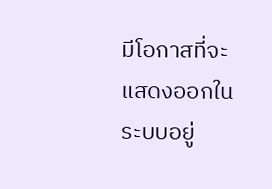มีโอกาสที่จะแสดงออกในระบบอยู่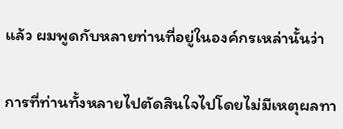แล้ว ผมพูดกับหลายท่านที่อยู่ในองค์กรเหล่านั้นว่า

การที่ท่านทั้งหลายไปตัดสินใจไปโดยไม่มีเหตุผลทา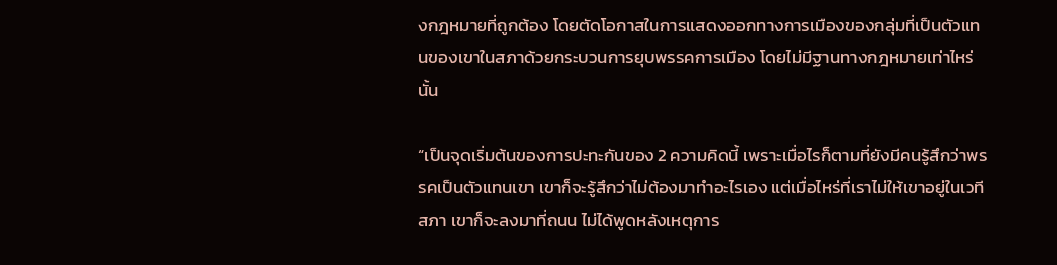งกฎหมายที่ถูกต้อง โดยตัดโอกาสในการแสดงออกทางการเมืองของกลุ่มที่เป็นตัวแทนของเขาในสภาด้วยกระบวนการยุบพรรคการเมือง โดยไม่มีฐานทางกฎหมายเท่าไหร่นั้น

“เป็นจุดเริ่มต้นของการปะทะกันของ 2 ความคิดนี้ เพราะเมื่อไรก็ตามที่ยังมีคนรู้สึกว่าพรรคเป็นตัวแทนเขา เขาก็จะรู้สึกว่าไม่ต้องมาทำอะไรเอง แต่เมื่อไหร่ที่เราไม่ให้เขาอยู่ในเวทีสภา เขาก็จะลงมาที่ถนน ไม่ได้พูดหลังเหตุการ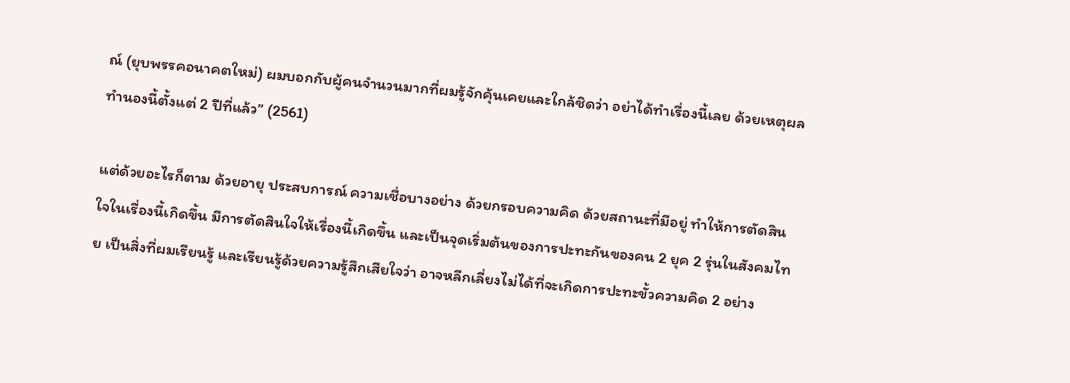ณ์ (ยุบพรรคอนาคตใหม่) ผมบอกกับผู้คนจำนวนมากที่ผมรู้จักคุ้นเคยและใกล้ชิดว่า อย่าได้ทำเรื่องนี้เลย ด้วยเหตุผลทำนองนี้ตั้งแต่ 2 ปีที่แล้ว” (2561)

แต่ด้วยอะไรก็ตาม ด้วยอายุ ประสบการณ์ ความเชื่อบางอย่าง ด้วยกรอบความคิด ด้วยสถานะที่มีอยู่ ทำให้การตัดสินใจในเรื่องนี้เกิดขึ้น มีการตัดสินใจให้เรื่องนี้เกิดขึ้น และเป็นจุดเริ่มต้นของการปะทะกันของคน 2 ยุค 2 รุ่นในสังคมไทย เป็นสิ่งที่ผมเรียนรู้ และเรียนรู้ด้วยความรู้สึกเสียใจว่า อาจหลีกเลี่ยงไม่ได้ที่จะเกิดการปะทะขั้วความคิด 2 อย่าง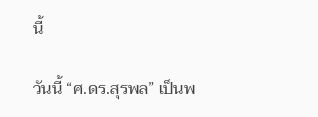นี้

วันนี้ “ศ.ดร.สุรพล” เป็นพ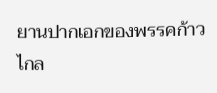ยานปากเอกของพรรคก้าวไกล